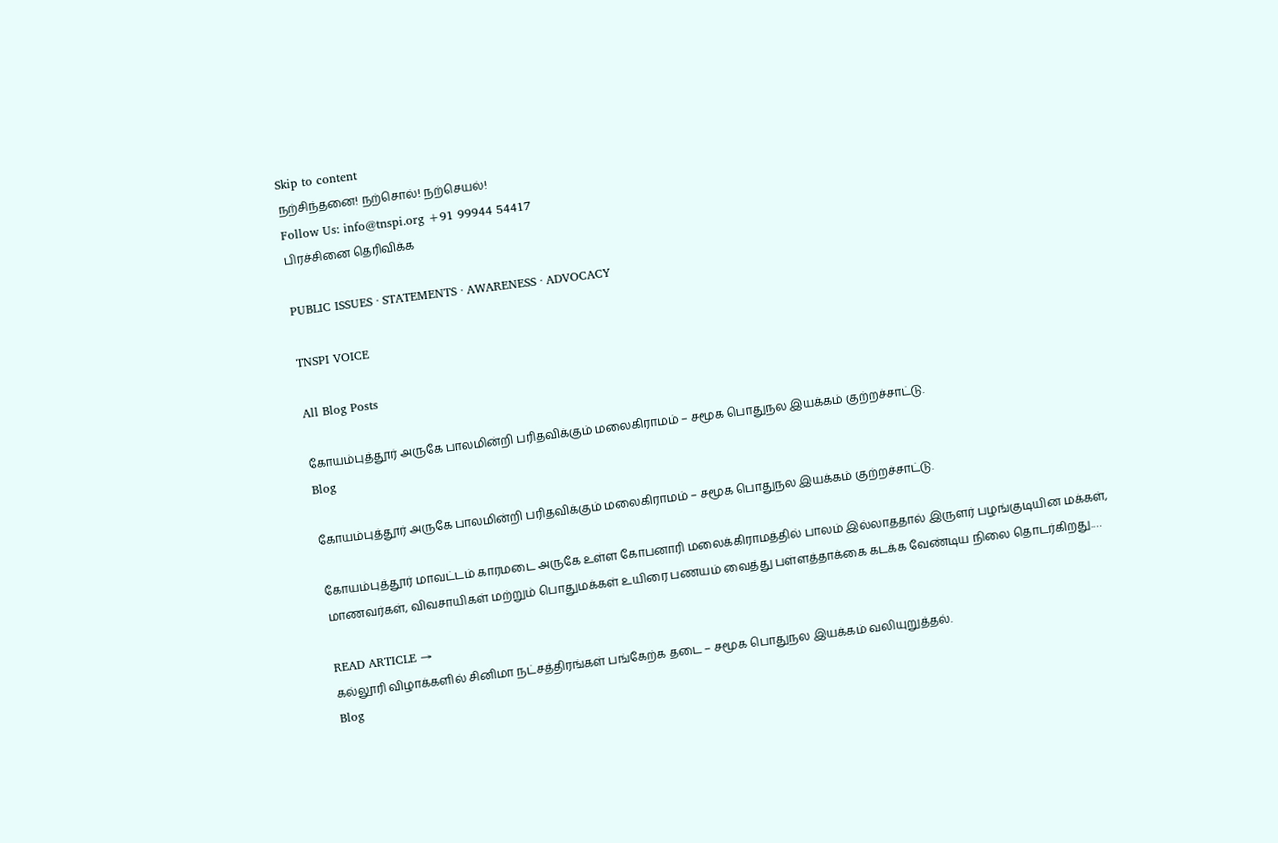Skip to content
நற்சிந்தனை! நற்சொல்! நற்செயல்!
Follow Us: info@tnspi.org +91 99944 54417
பிரச்சினை தெரிவிக்க

PUBLIC ISSUES · STATEMENTS · AWARENESS · ADVOCACY

TNSPI VOICE

All Blog Posts

கோயம்புத்தூர் அருகே பாலமின்றி பரிதவிக்கும் மலைகிராமம் – சமூக பொதுநல இயக்கம் குற்றச்சாட்டு.
Blog

கோயம்புத்தூர் அருகே பாலமின்றி பரிதவிக்கும் மலைகிராமம் – சமூக பொதுநல இயக்கம் குற்றச்சாட்டு.

கோயம்புத்தூர் மாவட்டம் காரமடை அருகே உள்ள கோபனாரி மலைக்கிராமத்தில் பாலம் இல்லாததால் இருளர் பழங்குடியின மக்கள், மாணவர்கள், விவசாயிகள் மற்றும் பொதுமக்கள் உயிரை பணயம் வைத்து பள்ளத்தாக்கை கடக்க வேண்டிய நிலை தொடர்கிறது.…

READ ARTICLE →
கல்லூரி விழாக்களில் சினிமா நட்சத்திரங்கள் பங்கேற்க தடை – சமூக பொதுநல இயக்கம் வலியுறுத்தல்.
Blog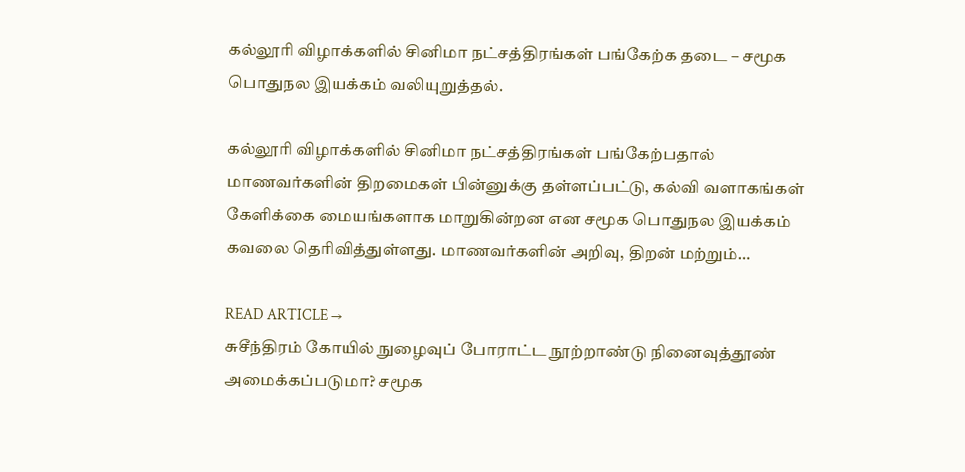கல்லூரி விழாக்களில் சினிமா நட்சத்திரங்கள் பங்கேற்க தடை – சமூக பொதுநல இயக்கம் வலியுறுத்தல்.

கல்லூரி விழாக்களில் சினிமா நட்சத்திரங்கள் பங்கேற்பதால் மாணவர்களின் திறமைகள் பின்னுக்கு தள்ளப்பட்டு, கல்வி வளாகங்கள் கேளிக்கை மையங்களாக மாறுகின்றன என சமூக பொதுநல இயக்கம் கவலை தெரிவித்துள்ளது. மாணவர்களின் அறிவு, திறன் மற்றும்…

READ ARTICLE →
சுசீந்திரம் கோயில் நுழைவுப் போராட்ட நூற்றாண்டு நினைவுத்தூண் அமைக்கப்படுமா? சமூக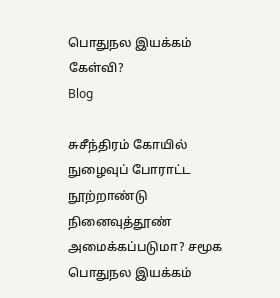பொதுநல இயக்கம் கேள்வி?
Blog

சுசீந்திரம் கோயில் நுழைவுப் போராட்ட நூற்றாண்டு நினைவுத்தூண் அமைக்கப்படுமா? சமூக பொதுநல இயக்கம்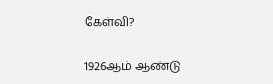கேள்வி?

1926ஆம் ஆண்டு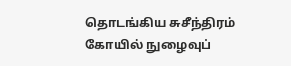தொடங்கிய சுசீந்திரம் கோயில் நுழைவுப்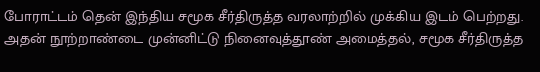போராட்டம் தென் இந்திய சமூக சீர்திருத்த வரலாற்றில் முக்கிய இடம் பெற்றது. அதன் நூற்றாண்டை முன்னிட்டு நினைவுத்தூண் அமைத்தல், சமூக சீர்திருத்த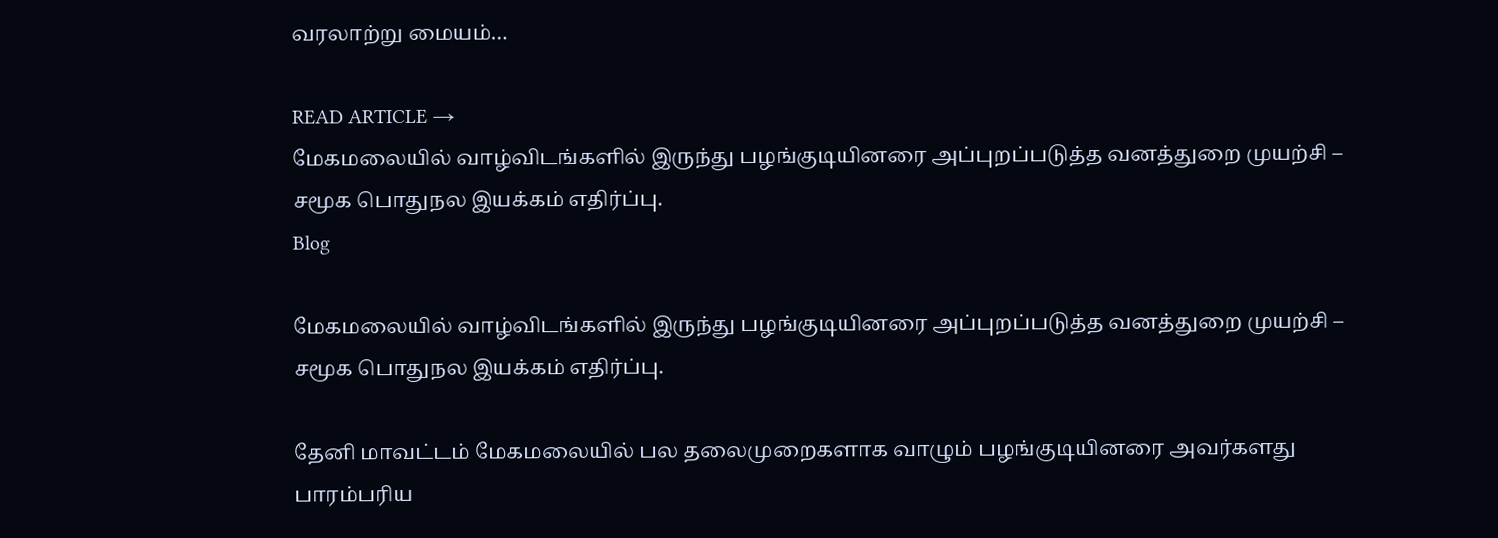வரலாற்று மையம்…

READ ARTICLE →
மேகமலையில் வாழ்விடங்களில் இருந்து பழங்குடியினரை அப்புறப்படுத்த வனத்துறை முயற்சி – சமூக பொதுநல இயக்கம் எதிர்ப்பு.
Blog

மேகமலையில் வாழ்விடங்களில் இருந்து பழங்குடியினரை அப்புறப்படுத்த வனத்துறை முயற்சி – சமூக பொதுநல இயக்கம் எதிர்ப்பு.

தேனி மாவட்டம் மேகமலையில் பல தலைமுறைகளாக வாழும் பழங்குடியினரை அவர்களது பாரம்பரிய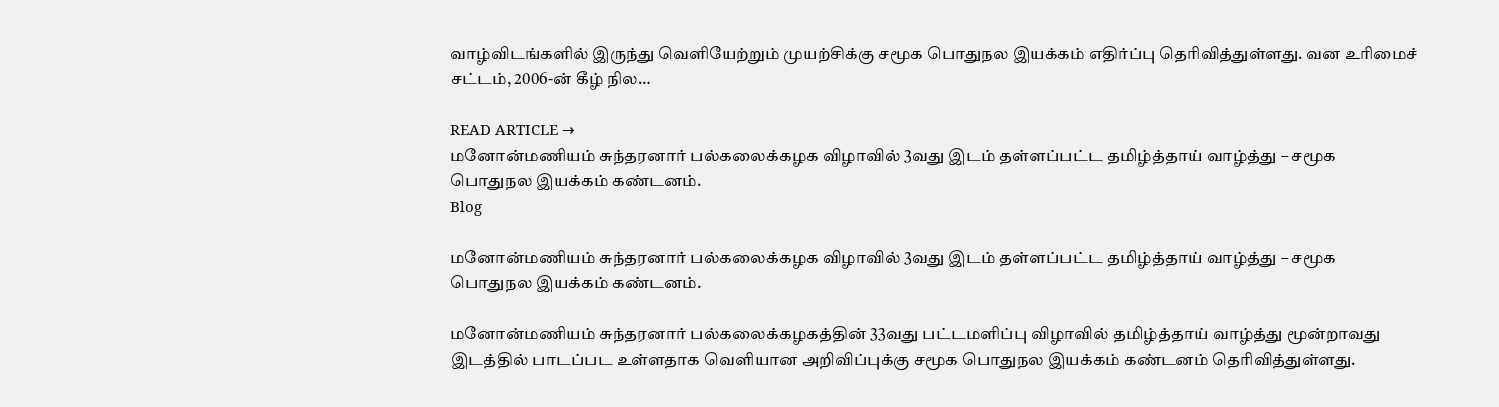வாழ்விடங்களில் இருந்து வெளியேற்றும் முயற்சிக்கு சமூக பொதுநல இயக்கம் எதிர்ப்பு தெரிவித்துள்ளது. வன உரிமைச் சட்டம், 2006-ன் கீழ் நில…

READ ARTICLE →
மனோன்மணியம் சுந்தரனார் பல்கலைக்கழக விழாவில் 3வது இடம் தள்ளப்பட்ட தமிழ்த்தாய் வாழ்த்து – சமூக பொதுநல இயக்கம் கண்டனம்.
Blog

மனோன்மணியம் சுந்தரனார் பல்கலைக்கழக விழாவில் 3வது இடம் தள்ளப்பட்ட தமிழ்த்தாய் வாழ்த்து – சமூக பொதுநல இயக்கம் கண்டனம்.

மனோன்மணியம் சுந்தரனார் பல்கலைக்கழகத்தின் 33வது பட்டமளிப்பு விழாவில் தமிழ்த்தாய் வாழ்த்து மூன்றாவது இடத்தில் பாடப்பட உள்ளதாக வெளியான அறிவிப்புக்கு சமூக பொதுநல இயக்கம் கண்டனம் தெரிவித்துள்ளது.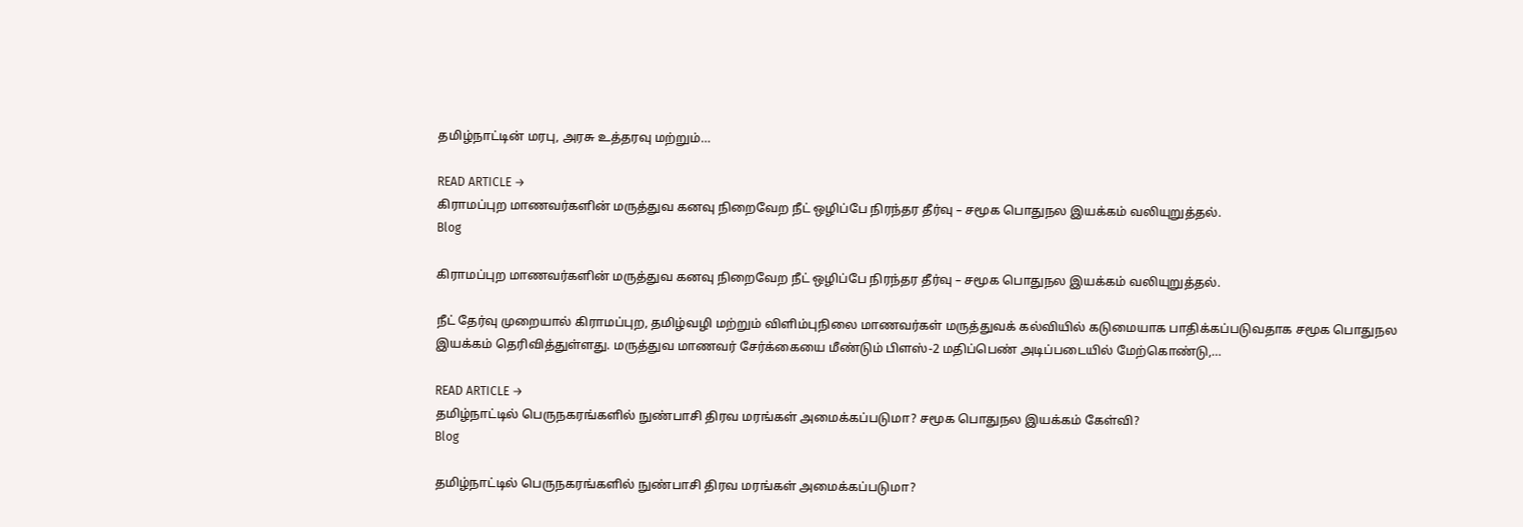தமிழ்நாட்டின் மரபு, அரசு உத்தரவு மற்றும்…

READ ARTICLE →
கிராமப்புற மாணவர்களின் மருத்துவ கனவு நிறைவேற நீட் ஒழிப்பே நிரந்தர தீர்வு – சமூக பொதுநல இயக்கம் வலியுறுத்தல்.
Blog

கிராமப்புற மாணவர்களின் மருத்துவ கனவு நிறைவேற நீட் ஒழிப்பே நிரந்தர தீர்வு – சமூக பொதுநல இயக்கம் வலியுறுத்தல்.

நீட் தேர்வு முறையால் கிராமப்புற, தமிழ்வழி மற்றும் விளிம்புநிலை மாணவர்கள் மருத்துவக் கல்வியில் கடுமையாக பாதிக்கப்படுவதாக சமூக பொதுநல இயக்கம் தெரிவித்துள்ளது. மருத்துவ மாணவர் சேர்க்கையை மீண்டும் பிளஸ்-2 மதிப்பெண் அடிப்படையில் மேற்கொண்டு,…

READ ARTICLE →
தமிழ்நாட்டில் பெருநகரங்களில் நுண்பாசி திரவ மரங்கள் அமைக்கப்படுமா? சமூக பொதுநல இயக்கம் கேள்வி?
Blog

தமிழ்நாட்டில் பெருநகரங்களில் நுண்பாசி திரவ மரங்கள் அமைக்கப்படுமா?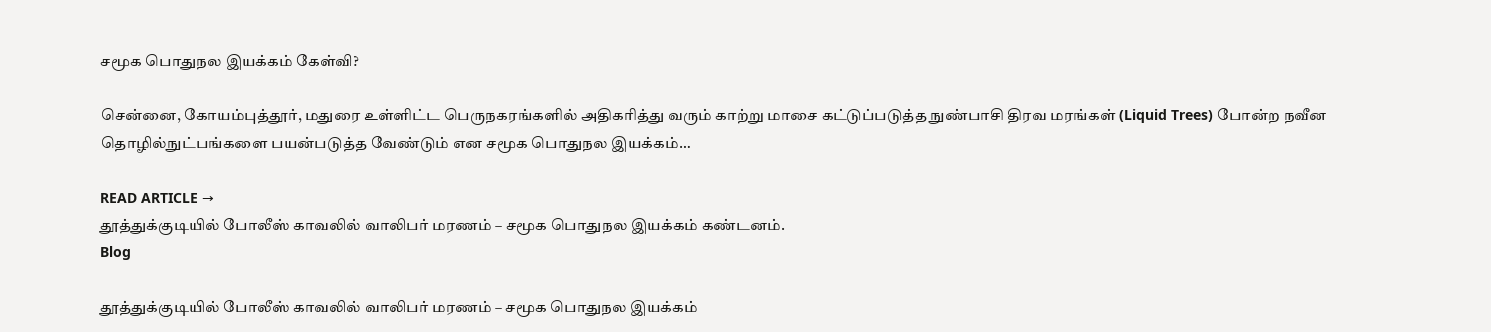சமூக பொதுநல இயக்கம் கேள்வி?

சென்னை, கோயம்புத்தூர், மதுரை உள்ளிட்ட பெருநகரங்களில் அதிகரித்து வரும் காற்று மாசை கட்டுப்படுத்த நுண்பாசி திரவ மரங்கள் (Liquid Trees) போன்ற நவீன தொழில்நுட்பங்களை பயன்படுத்த வேண்டும் என சமூக பொதுநல இயக்கம்…

READ ARTICLE →
தூத்துக்குடியில் போலீஸ் காவலில் வாலிபர் மரணம் – சமூக பொதுநல இயக்கம் கண்டனம்.
Blog

தூத்துக்குடியில் போலீஸ் காவலில் வாலிபர் மரணம் – சமூக பொதுநல இயக்கம்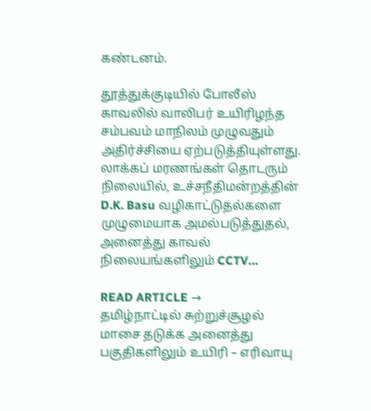கண்டனம்.

தூத்துக்குடியில் போலீஸ் காவலில் வாலிபர் உயிரிழந்த சம்பவம் மாநிலம் முழுவதும் அதிர்ச்சியை ஏற்படுத்தியுள்ளது. லாக்கப் மரணங்கள் தொடரும் நிலையில், உச்சநீதிமன்றத்தின் D.K. Basu வழிகாட்டுதல்களை முழுமையாக அமல்படுத்துதல், அனைத்து காவல் நிலையங்களிலும் CCTV…

READ ARTICLE →
தமிழ்நாட்டில் சுற்றுச்சூழல் மாசை தடுக்க அனைத்து பகுதிகளிலும் உயிரி – எரிவாயு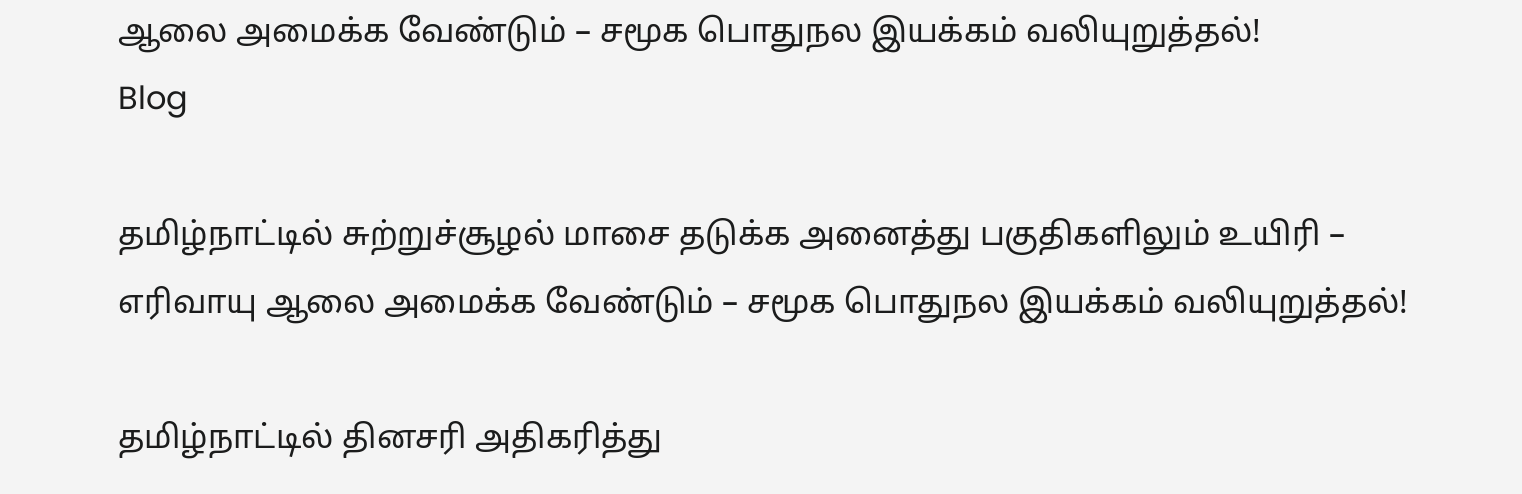ஆலை அமைக்க வேண்டும் – சமூக பொதுநல இயக்கம் வலியுறுத்தல்!
Blog

தமிழ்நாட்டில் சுற்றுச்சூழல் மாசை தடுக்க அனைத்து பகுதிகளிலும் உயிரி – எரிவாயு ஆலை அமைக்க வேண்டும் – சமூக பொதுநல இயக்கம் வலியுறுத்தல்!

தமிழ்நாட்டில் தினசரி அதிகரித்து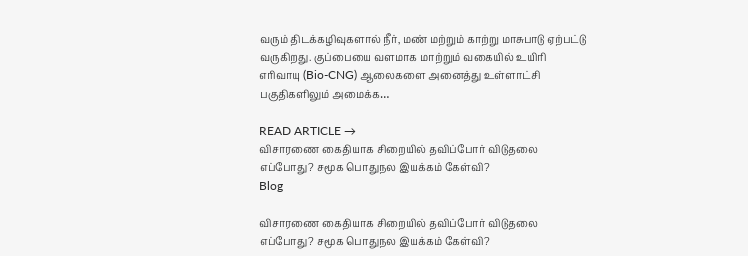வரும் திடக்கழிவுகளால் நீர், மண் மற்றும் காற்று மாசுபாடு ஏற்பட்டு வருகிறது. குப்பையை வளமாக மாற்றும் வகையில் உயிரி எரிவாயு (Bio-CNG) ஆலைகளை அனைத்து உள்ளாட்சி பகுதிகளிலும் அமைக்க…

READ ARTICLE →
விசாரணை கைதியாக சிறையில் தவிப்போர் விடுதலை எப்போது? சமூக பொதுநல இயக்கம் கேள்வி?
Blog

விசாரணை கைதியாக சிறையில் தவிப்போர் விடுதலை எப்போது? சமூக பொதுநல இயக்கம் கேள்வி?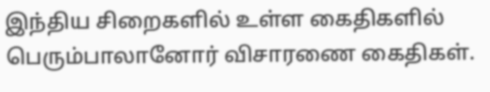இந்திய சிறைகளில் உள்ள கைதிகளில் பெரும்பாலானோர் விசாரணை கைதிகள்.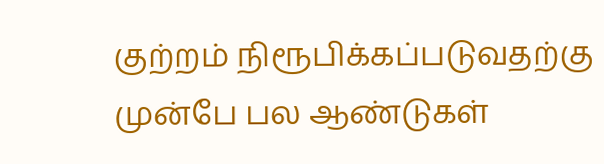குற்றம் நிரூபிக்கப்படுவதற்கு முன்பே பல ஆண்டுகள்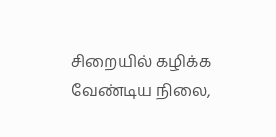சிறையில் கழிக்க வேண்டிய நிலை,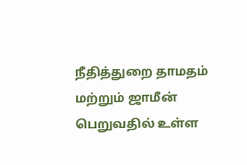நீதித்துறை தாமதம் மற்றும் ஜாமீன் பெறுவதில் உள்ள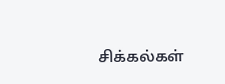சிக்கல்கள்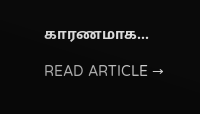காரணமாக…

READ ARTICLE →